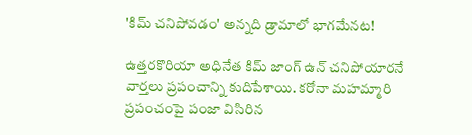'కిమ్ చనిపోవడం' అన్నది డ్రామాలో భాగమేనట!

ఉత్తరకొరియా అధినేత కిమ్ జాంగ్ ఉన్ చనిపోయారనే వార్తలు ప్రపంచాన్ని కుదిపేశాయి. కరోనా మహమ్మారి ప్రపంచంపై పంజా విసిరిన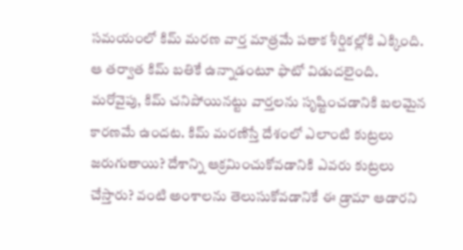సమయంలో కిమ్ మరణ వార్త మాత్రమే పతాక శీర్షికల్లోకి ఎక్కింది. ఆ తర్వాత కిమ్ బతికే ఉన్నాడంటూ ఫొటో విడుదలైంది. మరోవైపు, కిమ్ చనిపోయినట్టు వార్తలను సృష్టించడానికి బలమైన కారణమే ఉందట. కిమ్ మరణిస్తే దేశంలో ఎలాంటి కుట్రలు జరుగుతాయి? దేశాన్ని ఆక్రమించుకోవడానికి ఎవరు కుట్రలు చేస్తారు? వంటి అంశాలను తెలుసుకోవడానికే ఈ డ్రామా ఆడారని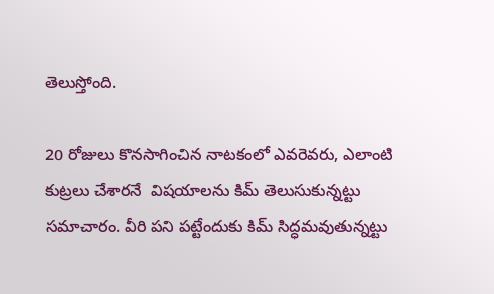తెలుస్తోంది.

20 రోజులు కొనసాగించిన నాటకంలో ఎవరెవరు, ఎలాంటి కుట్రలు చేశారనే  విషయాలను కిమ్ తెలుసుకున్నట్టు సమాచారం. వీరి పని పట్టేందుకు కిమ్ సిద్ధమవుతున్నట్టు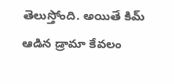తెలుస్తోంది. అయితే కిమ్ ఆడిన డ్రామా కేవలం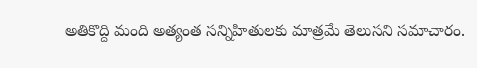అతికొద్ది మంది అత్యంత సన్నిహితులకు మాత్రమే తెలుసని సమాచారం.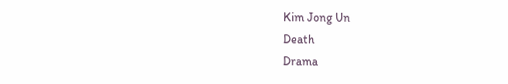Kim Jong Un
Death
Drama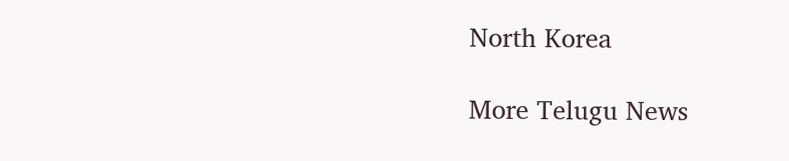North Korea

More Telugu News